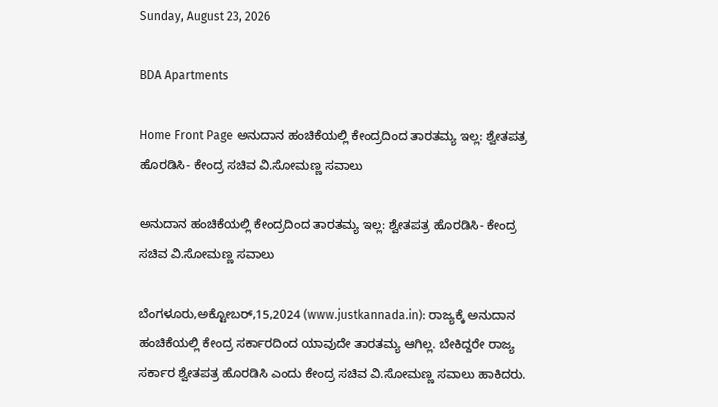Sunday, August 23, 2026

BDA Apartments

Home Front Page ಅನುದಾನ ಹಂಚಿಕೆಯಲ್ಲಿ ಕೇಂದ್ರದಿಂದ ತಾರತಮ್ಯ ಇಲ್ಲ: ಶ್ವೇತಪತ್ರ ಹೊರಡಿಸಿ- ಕೇಂದ್ರ ಸಚಿವ ವಿ.ಸೋಮಣ್ಣ ಸವಾಲು

ಅನುದಾನ ಹಂಚಿಕೆಯಲ್ಲಿ ಕೇಂದ್ರದಿಂದ ತಾರತಮ್ಯ ಇಲ್ಲ: ಶ್ವೇತಪತ್ರ ಹೊರಡಿಸಿ- ಕೇಂದ್ರ ಸಚಿವ ವಿ.ಸೋಮಣ್ಣ ಸವಾಲು

ಬೆಂಗಳೂರು,ಅಕ್ಟೋಬರ್,15,2024 (www.justkannada.in): ರಾಜ್ಯಕ್ಕೆ ಅನುದಾನ ಹಂಚಿಕೆಯಲ್ಲಿ ಕೇಂದ್ರ ಸರ್ಕಾರದಿಂದ ಯಾವುದೇ ತಾರತಮ್ಯ ಆಗಿಲ್ಲ. ಬೇಕಿದ್ದರೇ ರಾಜ್ಯ ಸರ್ಕಾರ ಶ್ವೇತಪತ್ರ ಹೊರಡಿಸಿ ಎಂದು ಕೇಂದ್ರ ಸಚಿವ ವಿ.ಸೋಮಣ್ಣ ಸವಾಲು ಹಾಕಿದರು.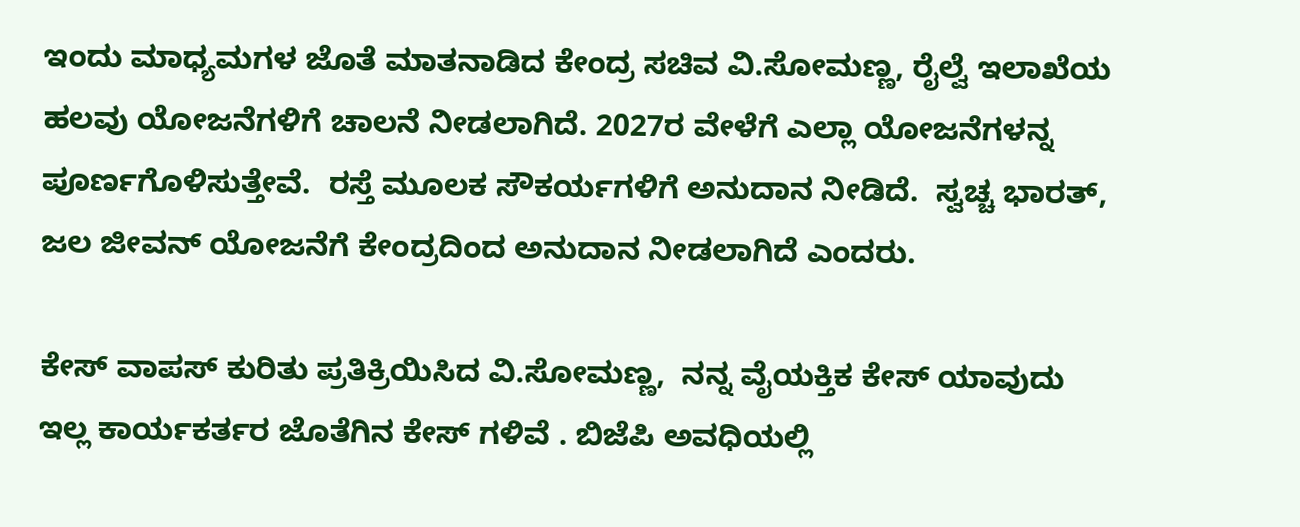ಇಂದು ಮಾಧ್ಯಮಗಳ ಜೊತೆ ಮಾತನಾಡಿದ ಕೇಂದ್ರ ಸಚಿವ ವಿ.ಸೋಮಣ್ಣ, ರೈಲ್ವೆ ಇಲಾಖೆಯ ಹಲವು ಯೋಜನೆಗಳಿಗೆ ಚಾಲನೆ ನೀಡಲಾಗಿದೆ. 2027ರ ವೇಳೆಗೆ ಎಲ್ಲಾ ಯೋಜನೆಗಳನ್ನ ಪೂರ್ಣಗೊಳಿಸುತ್ತೇವೆ.  ರಸ್ತೆ ಮೂಲಕ ಸೌಕರ್ಯಗಳಿಗೆ ಅನುದಾನ ನೀಡಿದೆ.  ಸ್ವಚ್ಚ ಭಾರತ್,  ಜಲ ಜೀವನ್ ಯೋಜನೆಗೆ ಕೇಂದ್ರದಿಂದ ಅನುದಾನ ನೀಡಲಾಗಿದೆ ಎಂದರು.

ಕೇಸ್ ವಾಪಸ್ ಕುರಿತು ಪ್ರತಿಕ್ರಿಯಿಸಿದ ವಿ.ಸೋಮಣ್ಣ,  ನನ್ನ ವೈಯಕ್ತಿಕ ಕೇಸ್ ಯಾವುದು ಇಲ್ಲ ಕಾರ್ಯಕರ್ತರ ಜೊತೆಗಿನ ಕೇಸ್ ಗಳಿವೆ . ಬಿಜೆಪಿ ಅವಧಿಯಲ್ಲಿ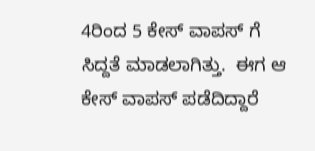4ರಿಂದ 5 ಕೇಸ್ ವಾಪಸ್ ಗೆ ಸಿದ್ದತೆ ಮಾಡಲಾಗಿತ್ತು.  ಈಗ ಆ ಕೇಸ್ ವಾಪಸ್ ಪಡೆದಿದ್ದಾರೆ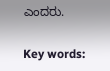ಎಂದರು.

Key words: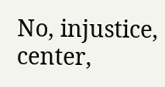No, injustice, center,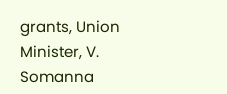grants, Union Minister, V. Somanna